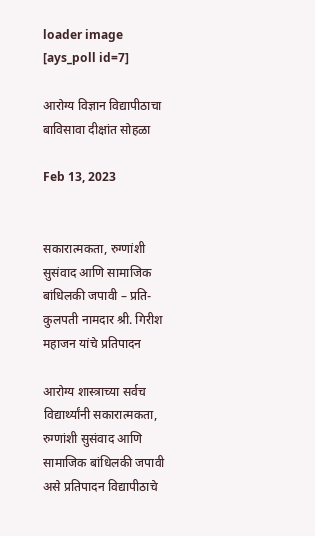loader image
[ays_poll id=7]

आरोग्य विज्ञान विद्यापीठाचा बाविसावा दीक्षांत सोहळा

Feb 13, 2023


सकारात्मकता, रुग्णांशी सुसंवाद आणि सामाजिक बांधिलकी जपावी – प्रति-कुलपती नामदार श्री. गिरीश महाजन यांचे प्रतिपादन

आरोग्य शास्त्राच्या सर्वच विद्यार्थ्यांनी सकारात्मकता, रुग्णांशी सुसंवाद आणि सामाजिक बांधिलकी जपावी असे प्रतिपादन विद्यापीठाचे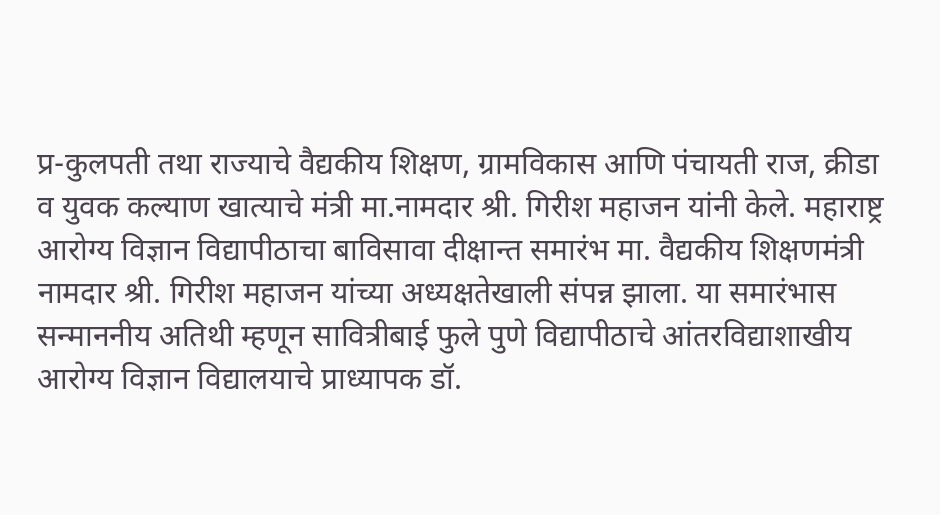प्र-कुलपती तथा राज्याचे वैद्यकीय शिक्षण, ग्रामविकास आणि पंचायती राज, क्रीडा व युवक कल्याण खात्याचे मंत्री मा.नामदार श्री. गिरीश महाजन यांनी केले. महाराष्ट्र आरोग्य विज्ञान विद्यापीठाचा बाविसावा दीक्षान्त समारंभ मा. वैद्यकीय शिक्षणमंत्री नामदार श्री. गिरीश महाजन यांच्या अध्यक्षतेखाली संपन्न झाला. या समारंभास सन्माननीय अतिथी म्हणून सावित्रीबाई फुले पुणे विद्यापीठाचे आंतरविद्याशाखीय आरोग्य विज्ञान विद्यालयाचे प्राध्यापक डॉ.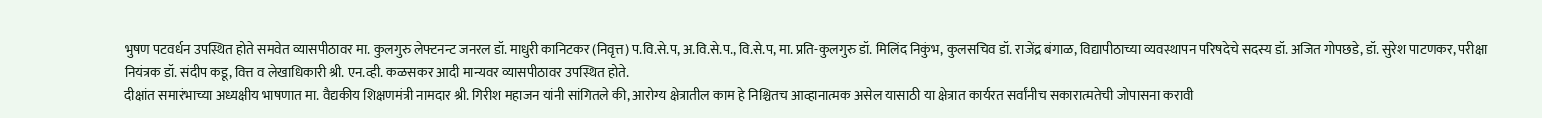भुषण पटवर्धन उपस्थित होते समवेत व्यासपीठावर मा. कुलगुरु लेफ्टनन्ट जनरल डॉ. माधुरी कानिटकर (निवृत्त) प.वि.से.प, अ.वि.से.प., वि.से.प, मा. प्रति-कुलगुरु डॉ. मिलिंद निकुंभ, कुलसचिव डॉ. राजेंद्र बंगाळ, विद्यापीठाच्या व्यवस्थापन परिषदेचे सदस्य डॉ. अजित गोपछडे, डॉ. सुरेश पाटणकर, परीक्षा नियंत्रक डॉ. संदीप कडू, वित्त व लेखाधिकारी श्री. एन.व्ही. कळसकर आदी मान्यवर व्यासपीठावर उपस्थित होते.
दीक्षांत समारंभाच्या अध्यक्षीय भाषणात मा. वैद्यकीय शिक्षणमंत्री नामदार श्री. गिरीश महाजन यांनी सांगितले की, आरोग्य क्षेत्रातील काम हे निश्चितच आव्हानात्मक असेल यासाठी या क्षेत्रात कार्यरत सर्वांनीच सकारात्मतेची जोपासना करावी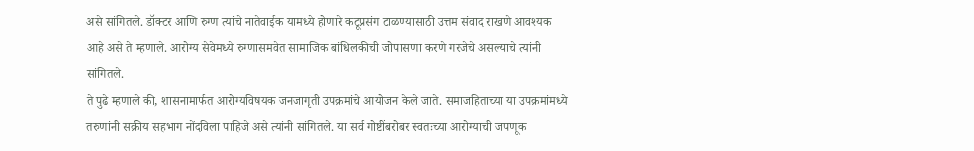असे सांगितले. डॉक्टर आणि रुग्ण त्यांचे नातेवाईक यामध्ये होणारे कटूप्रसंग टाळण्यासाठी उत्तम संवाद राखणे आवश्यक आहे असे ते म्हणाले. आरोग्य सेवेमध्ये रुग्णासमवेत सामाजिक बांधिलकीची जोपासणा करणे गरजेचे असल्याचे त्यांनी सांगितले.
ते पुढे म्हणाले की, शासनामार्फत आरोग्यविषयक जनजागृती उपक्रमांचे आयोजन केले जाते. समाजहिताच्या या उपक्रमांमध्ये तरुणांनी सक्रीय सहभाग नोंदविला पाहिजे असे त्यांनी सांगितले. या सर्व गोष्टींबरोबर स्वतःच्या आरोग्याची जपणूक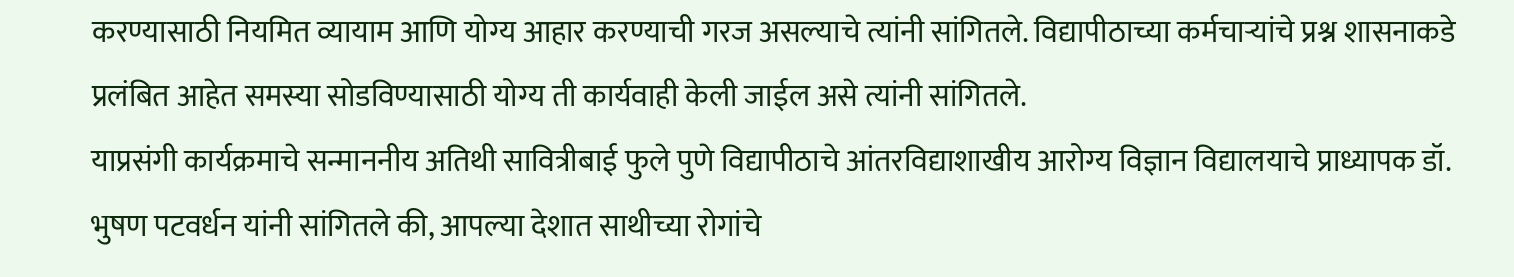करण्यासाठी नियमित व्यायाम आणि योग्य आहार करण्याची गरज असल्याचे त्यांनी सांगितले. विद्यापीठाच्या कर्मचाऱ्यांचे प्रश्न शासनाकडे प्रलंबित आहेत समस्या सोडविण्यासाठी योग्य ती कार्यवाही केली जाईल असे त्यांनी सांगितले.
याप्रसंगी कार्यक्रमाचे सन्माननीय अतिथी सावित्रीबाई फुले पुणे विद्यापीठाचे आंतरविद्याशाखीय आरोग्य विज्ञान विद्यालयाचे प्राध्यापक डॉ. भुषण पटवर्धन यांनी सांगितले की, आपल्या देशात साथीच्या रोगांचे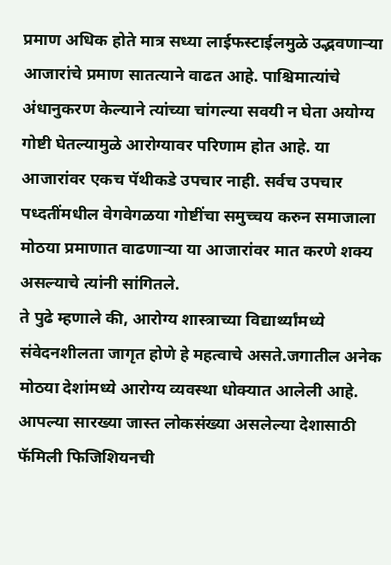प्रमाण अधिक होते मात्र सध्या लाईफस्टाईलमुळे उद्भवणाऱ्या आजारांचे प्रमाण सातत्याने वाढत आहे. पाश्चिमात्यांचे अंधानुकरण केल्याने त्यांच्या चांगल्या सवयी न घेता अयोग्य गोष्टी घेतल्यामुळे आरोग्यावर परिणाम होत आहे. या आजारांवर एकच पॅथीकडे उपचार नाही. सर्वच उपचार पध्दतींमधील वेगवेगळया गोष्टींचा समुच्चय करुन समाजाला मोठया प्रमाणात वाढणाऱ्या या आजारांवर मात करणे शक्य असल्याचे त्यांनी सांगितले.
ते पुढे म्हणाले की, आरोग्य शास्त्राच्या विद्यार्थ्यांमध्ये संवेदनशीलता जागृत होणे हे महत्वाचे असते.जगातील अनेक मोठया देशांमध्ये आरोग्य व्यवस्था धोक्यात आलेली आहे. आपल्या सारख्या जास्त लोकसंख्या असलेल्या देशासाठी फॅमिली फिजिशियनची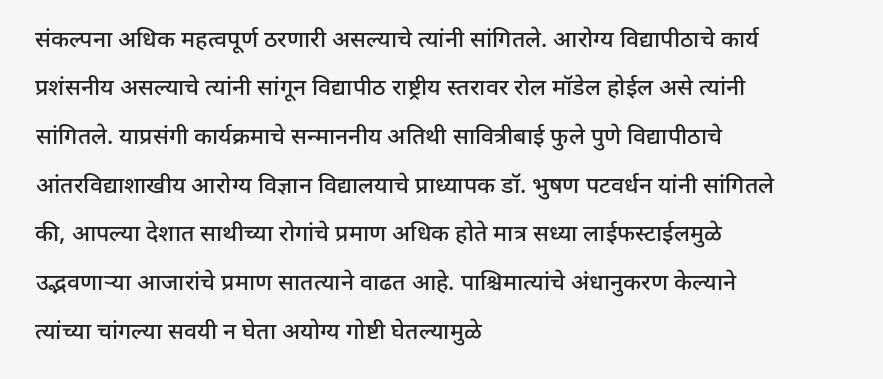संकल्पना अधिक महत्वपूर्ण ठरणारी असल्याचे त्यांनी सांगितले. आरोग्य विद्यापीठाचे कार्य प्रशंसनीय असल्याचे त्यांनी सांगून विद्यापीठ राष्ट्रीय स्तरावर रोल मॉडेल होईल असे त्यांनी सांगितले. याप्रसंगी कार्यक्रमाचे सन्माननीय अतिथी सावित्रीबाई फुले पुणे विद्यापीठाचे आंतरविद्याशाखीय आरोग्य विज्ञान विद्यालयाचे प्राध्यापक डॉ. भुषण पटवर्धन यांनी सांगितले की, आपल्या देशात साथीच्या रोगांचे प्रमाण अधिक होते मात्र सध्या लाईफस्टाईलमुळे उद्भवणाऱ्या आजारांचे प्रमाण सातत्याने वाढत आहे. पाश्चिमात्यांचे अंधानुकरण केल्याने त्यांच्या चांगल्या सवयी न घेता अयोग्य गोष्टी घेतल्यामुळे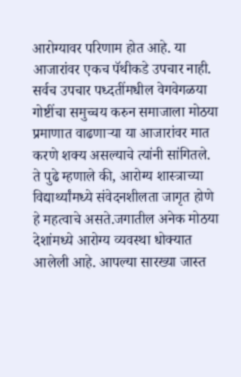आरोग्यावर परिणाम होत आहे. या आजारांवर एकच पॅथीकडे उपचार नाही. सर्वच उपचार पध्दतींमधील वेगवेगळया गोष्टींचा समुच्चय करुन समाजाला मोठया प्रमाणात वाढणाऱ्या या आजारांवर मात करणे शक्य असल्याचे त्यांनी सांगितले.
ते पुढे म्हणाले की, आरोग्य शास्त्राच्या विद्यार्थ्यांमध्ये संवेदनशीलता जागृत होणे हे महत्वाचे असते.जगातील अनेक मोठया देशांमध्ये आरोग्य व्यवस्था धोक्यात आलेली आहे. आपल्या सारख्या जास्त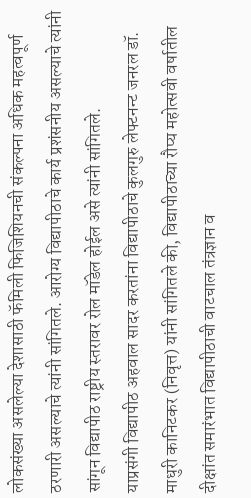लोकसंख्या असलेल्या देशासाठी फॅमिली फिजिशियनची संकल्पना अधिक महत्वपूर्ण ठरणारी असल्याचे त्यांनी सांगितले. आरोग्य विद्यापीठाचे कार्य प्रशंसनीय असल्याचे त्यांनी सांगून विद्यापीठ राष्ट्रीय स्तरावर रोल मॉडेल होईल असे त्यांनी सांगितले.
याप्रसंगी विद्यापीठ अहवाल सादर करतांना विद्यापीठाचे कुलगुरु लेफ्टनन्ट जनरल डॉ. माधुरी कानिटकर (निवृत्त) यांनी सांगितले की, विद्यापीठाच्या रौप्य महोत्सवी वर्षातील दीक्षांत समारंभात विद्यापीठाची वाटचाल तंत्रज्ञान व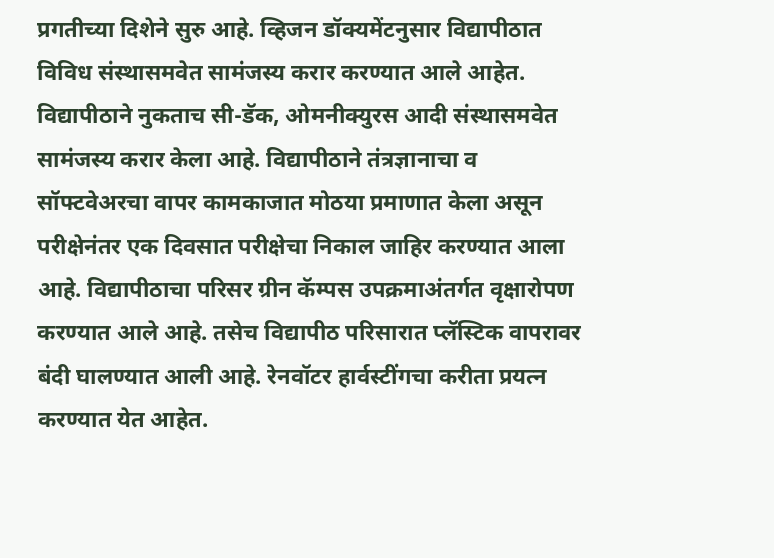प्रगतीच्या दिशेने सुरु आहे. व्हिजन डॉक्यमेंटनुसार विद्यापीठात विविध संस्थासमवेत सामंजस्य करार करण्यात आले आहेत. विद्यापीठाने नुकताच सी-डॅक, ओमनीक्युरस आदी संस्थासमवेत सामंजस्य करार केला आहे. विद्यापीठाने तंत्रज्ञानाचा व सॉफ्टवेअरचा वापर कामकाजात मोठया प्रमाणात केला असून परीक्षेनंतर एक दिवसात परीक्षेचा निकाल जाहिर करण्यात आला आहे. विद्यापीठाचा परिसर ग्रीन कॅम्पस उपक्रमाअंतर्गत वृक्षारोपण करण्यात आले आहे. तसेच विद्यापीठ परिसारात प्लॅस्टिक वापरावर बंदी घालण्यात आली आहे. रेनवॉटर हार्वस्टींगचा करीता प्रयत्न करण्यात येत आहेत.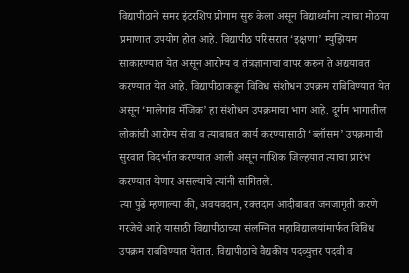विद्यापीठाने समर इंटरशिप प्रोगाम सुरु केला असून विद्यार्थ्यांना त्याचा मोठया प्रमाणात उपयोग होत आहे. विद्यापीठ परिसरात ‘इक्षणा’ म्युझियम साकारण्यात येत असून आरोग्य व तंत्रज्ञानाचा वापर करुन ते अद्ययावत करण्यात येत आहे. विद्यापीठाकडून विविध संशोधन उपक्रम राबिविण्यात येत असून ‘मालेगांव मॅजिक’ हा संशोधन उपक्रमाचा भाग आहे. दूर्गम भागातील लोकांची आरोग्य सेवा व त्याबाबत कार्य करण्यासाठी ‘ब्लॉसम’ उपक्रमाची सुरवात विदर्भात करण्यात आली असून नाशिक जिल्हयात त्याचा प्रारंभ करण्यात येणार असल्याचे त्यांनी सांगितले.
त्या पुढे म्हणाल्या की, अवयवदान, रक्तदान आदीबाबत जनजागृती करणे गरजेचे आहे यासाठी विद्यापीठाच्या संलग्नित महाविद्यालयांमार्फत विविध उपक्रम राबविण्यात येतात. विद्यापीठाचे वैद्यकीय पदव्युत्तर पदवी व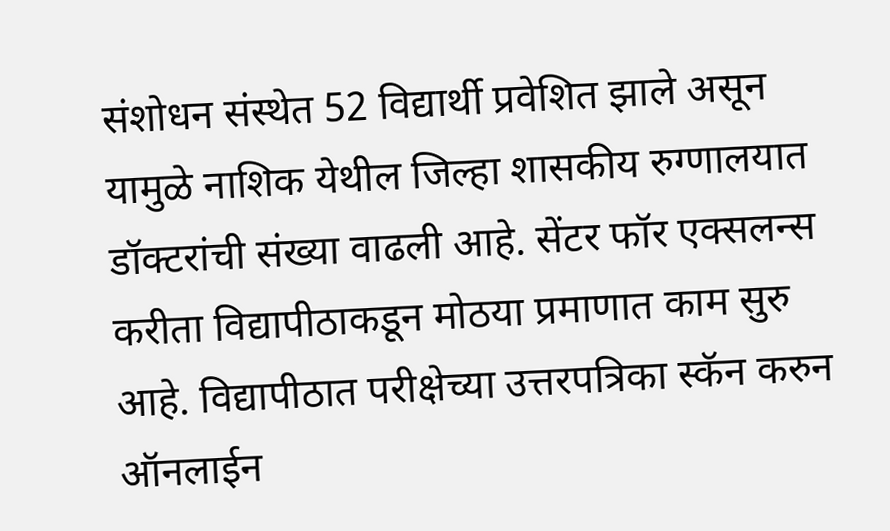संशोधन संस्थेत 52 विद्यार्थी प्रवेशित झाले असून यामुळे नाशिक येथील जिल्हा शासकीय रुग्णालयात डॉक्टरांची संख्या वाढली आहे. सेंटर फॉर एक्सलन्स करीता विद्यापीठाकडून मोठया प्रमाणात काम सुरु आहे. विद्यापीठात परीक्षेच्या उत्तरपत्रिका स्कॅन करुन ऑनलाईन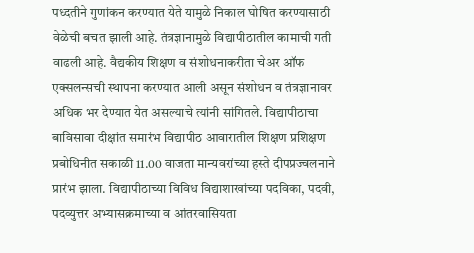पध्दतीने गुणांकन करण्यात येते यामुळे निकाल घोषित करण्यासाठी वेळेची बचत झाली आहे. तंत्रज्ञानामुळे विद्यापीठातील कामाची गती वाढली आहे. वैद्यकीय शिक्षण व संशोधनाकरीता चेअर ऑफ एक्सलन्सची स्थापना करण्यात आली असून संशोधन व तंत्रज्ञानावर अधिक भर देण्यात येत असल्याचे त्यांनी सांगितले. विद्यापीठाचा बाविसावा दीक्षांत समारंभ विद्यापीठ आवारातील शिक्षण प्रशिक्षण प्रबोधिनीत सकाळी 11.00 वाजता मान्यवरांच्या हस्ते दीपप्रज्वलनाने प्रारंभ झाला. विद्यापीठाच्या विविध विद्याशाखांच्या पदविका, पदवी, पदव्युत्तर अभ्यासक्रमाच्या व आंतरवासियता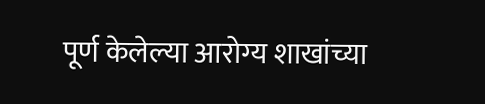पूर्ण केलेल्या आरोग्य शाखांच्या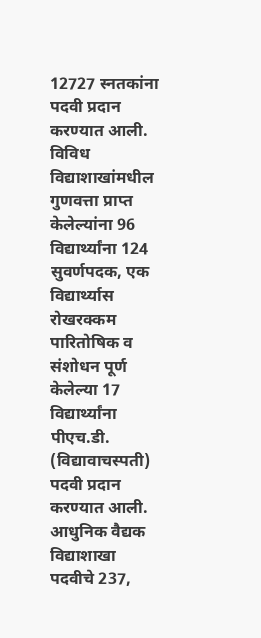12727 स्नतकांना पदवी प्रदान करण्यात आली. विविध विद्याशाखांमधील गुणवत्ता प्राप्त केलेल्यांना 96 विद्यार्थ्यांना 124 सुवर्णपदक, एक विद्यार्थ्यास रोखरक्कम पारितोषिक व संशोधन पूर्ण केलेल्या 17 विद्यार्थ्यांना पीएच.डी. (विद्यावाचस्पती) पदवी प्रदान करण्यात आली.
आधुनिक वैद्यक विद्याशाखा पदवीचे 237,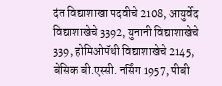दंत विद्याशाखा पदवीचे 2108, आयुर्वेद विद्याशाखेचे 3392, युनानी विद्याशाखेचे 339, होमिओपॅथी विद्याशाखेचे 2145, बेसिक बी.एस्सी. नर्सिंग 1957, पीबी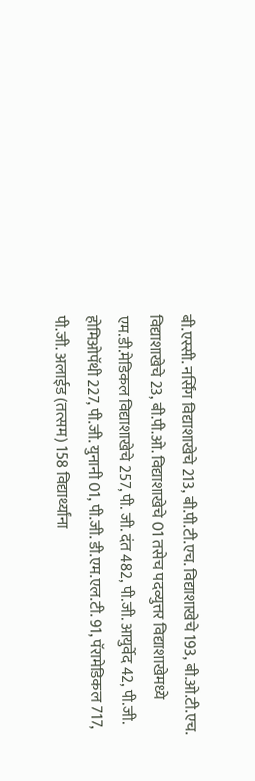बी.एस्सी. नर्सिंग विद्याशाखेचे 213, बी.पी.टी.एच. विद्याशाखेचे 193, बी.ओ.टी.एच. विद्याशाखेचे 23, बी.पी.ओ. विद्याशाखेचे 01 तसेच पदव्युत्तर विद्याशाखेमध्ये एम.डी.मेडिकल विद्याशाखेचे 257, पी. जी. दंत 482, पी.जी. आयुर्वेद 42, पी.जी. होमिओपॅथी 227, पी.जी. युनानी 01, पी.जी. डी.एम.एल.टी. 91, पॅरामेडिकल 717, पी.जी. अलाईड (तत्सम) 158 विद्यार्थ्यांना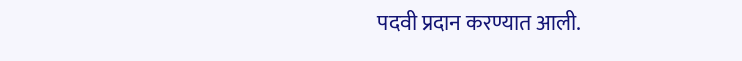पदवी प्रदान करण्यात आली.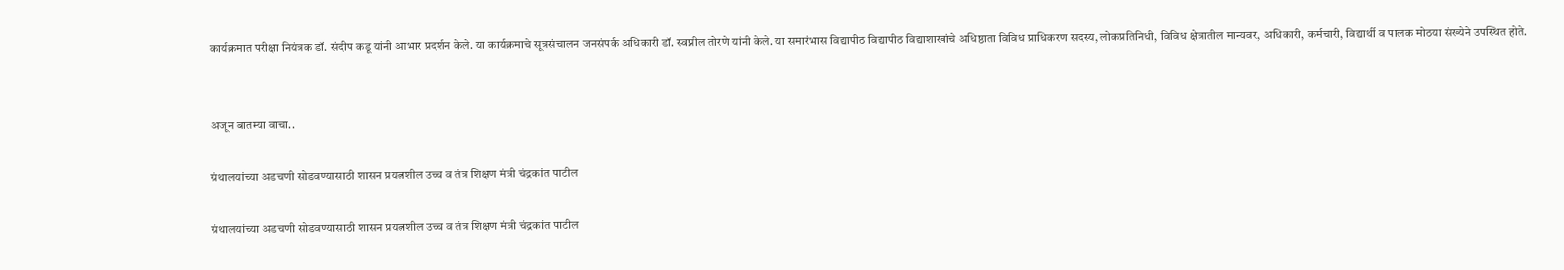कार्यक्रमात परीक्षा नियंत्रक डॉ. संदीप कडू यांनी आभार प्रदर्शन केले. या कार्यक्रमाचे सूत्रसंचालन जनसंपर्क अधिकारी डॉ. स्वप्नील तोरणे यांनी केले. या समारंभास विद्यापीठ विद्यापीठ विद्याशाखांचे अधिष्ठाता विविध प्राधिकरण सदस्य, लोकप्रतिनिधी, विविध क्षेत्रातील मान्यवर, अधिकारी, कर्मचारी, विद्यार्थी व पालक मोठया संख्येने उपस्थित होते.


अजून बातम्या वाचा..

ग्रंथालयांच्या अडचणी सोडवण्यासाठी शासन प्रयत्नशील उच्च व तंत्र शिक्षण मंत्री चंद्रकांत पाटील

ग्रंथालयांच्या अडचणी सोडवण्यासाठी शासन प्रयत्नशील उच्च व तंत्र शिक्षण मंत्री चंद्रकांत पाटील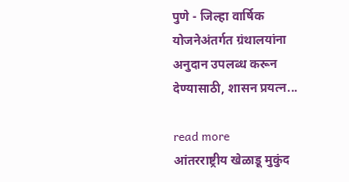पुणे - जिल्हा वार्षिक योजनेअंतर्गत ग्रंथालयांना अनुदान उपलब्ध करून देण्यासाठी, शासन प्रयत्न...

read more
आंतरराष्ट्रीय खेळाडू मुकुंद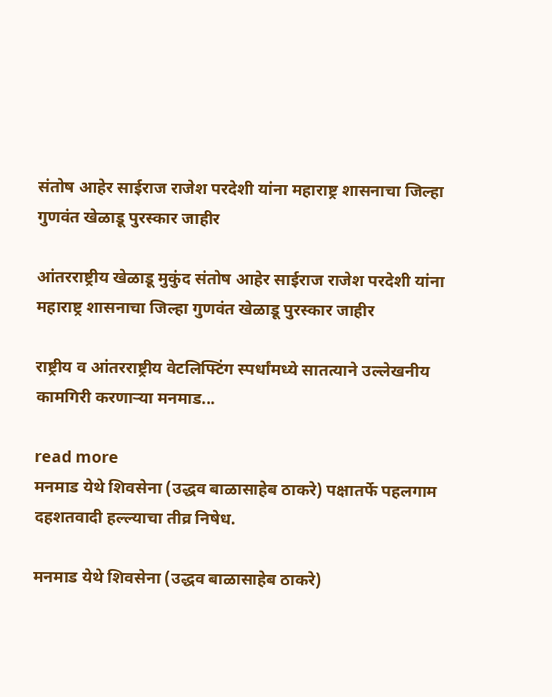संतोष आहेर साईराज राजेश परदेशी यांना महाराष्ट्र शासनाचा जिल्हा गुणवंत खेळाडू पुरस्कार जाहीर

आंतरराष्ट्रीय खेळाडू मुकुंद संतोष आहेर साईराज राजेश परदेशी यांना महाराष्ट्र शासनाचा जिल्हा गुणवंत खेळाडू पुरस्कार जाहीर

राष्ट्रीय व आंतरराष्ट्रीय वेटलिफ्टिंग स्पर्धांमध्ये सातत्याने उल्लेखनीय कामगिरी करणाऱ्या मनमाड...

read more
मनमाड येथे शिवसेना (उद्धव बाळासाहेब ठाकरे) पक्षातर्फे पहलगाम दहशतवादी हल्ल्याचा तीव्र निषेध.

मनमाड येथे शिवसेना (उद्धव बाळासाहेब ठाकरे)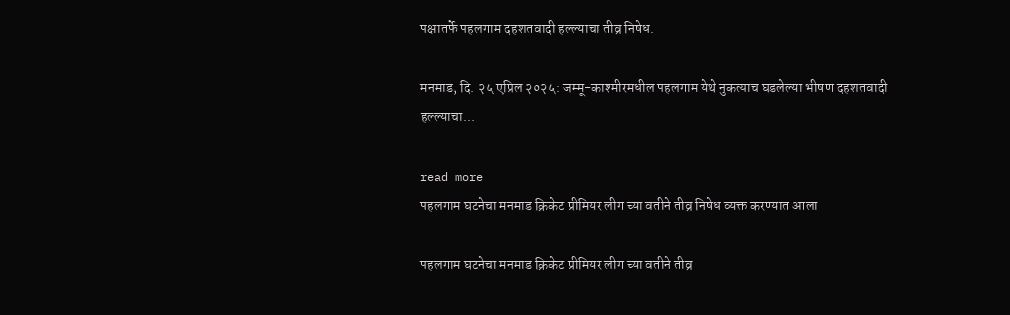पक्षातर्फे पहलगाम दहशतवादी हल्ल्याचा तीव्र निषेध.

मनमाड, दि. २५ एप्रिल २०२५: जम्मू-काश्मीरमधील पहलगाम येथे नुकत्याच घडलेल्या भीषण दहशतवादी हल्ल्याचा...

read more
पहलगाम घटनेचा मनमाड क्रिकेट प्रीमियर लीग च्या वतीने तीव्र निषेध व्यक्त करण्यात आला

पहलगाम घटनेचा मनमाड क्रिकेट प्रीमियर लीग च्या वतीने तीव्र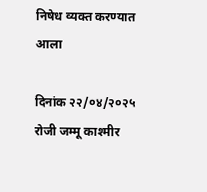निषेध व्यक्त करण्यात आला

दिनांक २२/०४/२०२५ रोजी जम्मू काश्मीर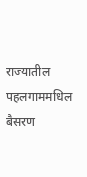राज्यातील पहलगाममधिल बैसरण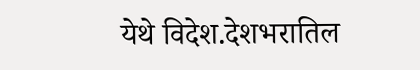येथे विदेश.देशभरातिल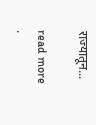राज्यातून...

read more
.